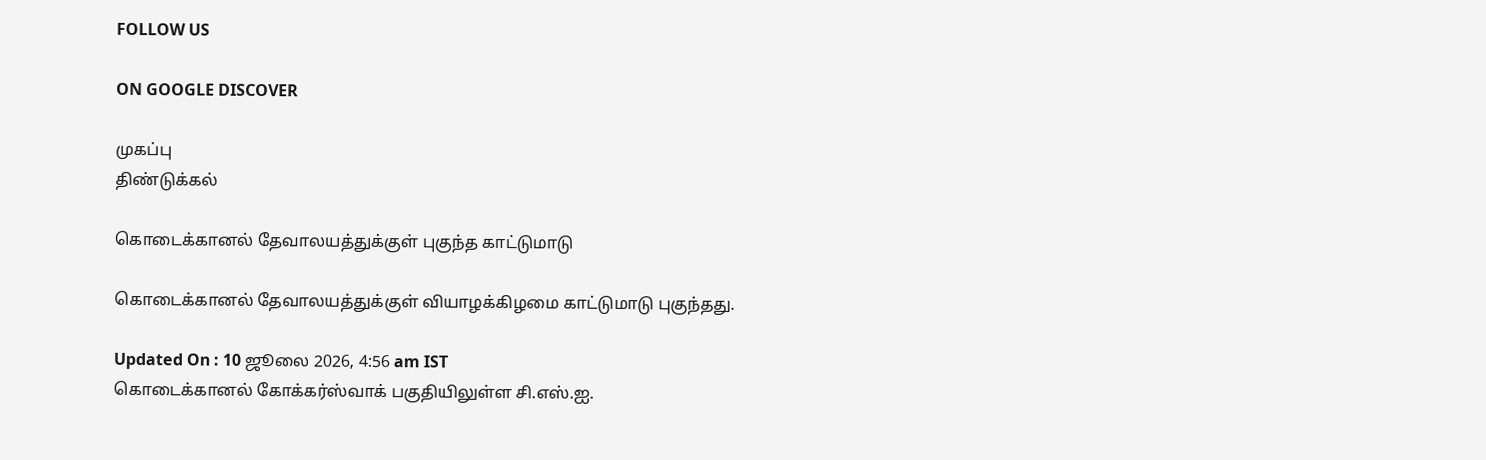FOLLOW US

ON GOOGLE DISCOVER

முகப்பு
திண்டுக்கல்

கொடைக்கானல் தேவாலயத்துக்குள் புகுந்த காட்டுமாடு

கொடைக்கானல் தேவாலயத்துக்குள் வியாழக்கிழமை காட்டுமாடு புகுந்தது.

Updated On : 10 ஜூலை 2026, 4:56 am IST
கொடைக்கானல் கோக்கர்ஸ்வாக் பகுதியிலுள்ள சி.எஸ்.ஐ.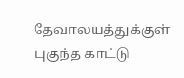தேவாலயத்துக்குள் புகுந்த காட்டு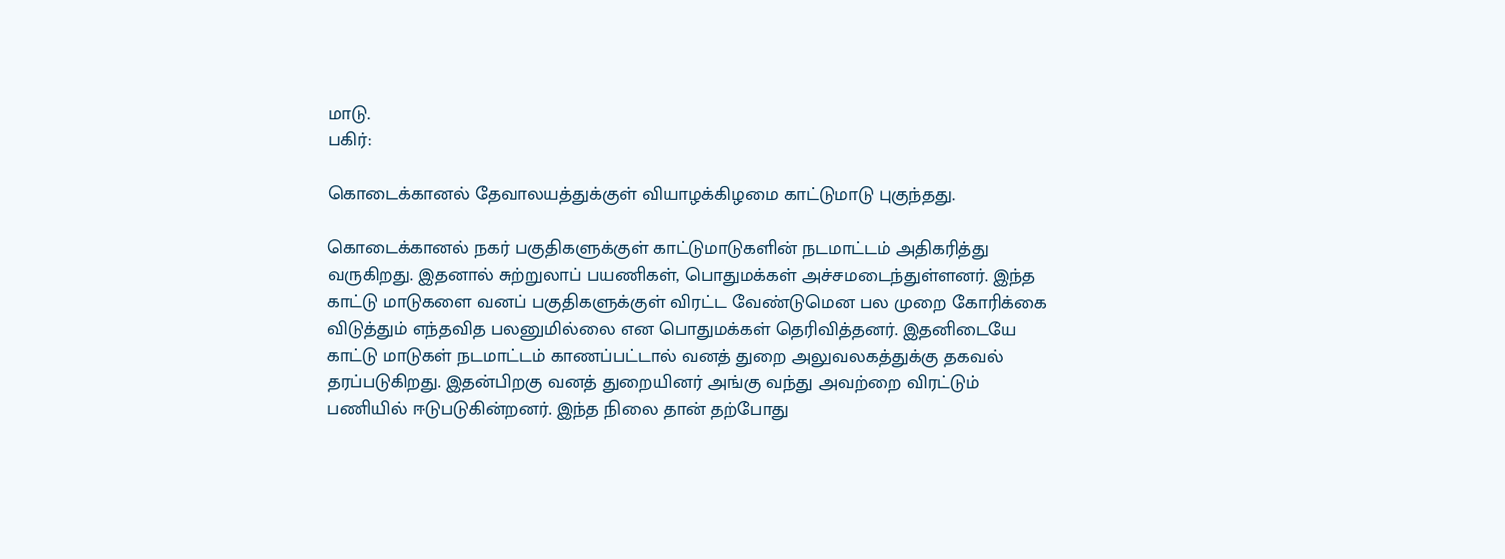மாடு.
பகிர்:

கொடைக்கானல் தேவாலயத்துக்குள் வியாழக்கிழமை காட்டுமாடு புகுந்தது.

கொடைக்கானல் நகர் பகுதிகளுக்குள் காட்டுமாடுகளின் நடமாட்டம் அதிகரித்து வருகிறது. இதனால் சுற்றுலாப் பயணிகள், பொதுமக்கள் அச்சமடைந்துள்ளனர். இந்த காட்டு மாடுகளை வனப் பகுதிகளுக்குள் விரட்ட வேண்டுமென பல முறை கோரிக்கை விடுத்தும் எந்தவித பலனுமில்லை என பொதுமக்கள் தெரிவித்தனர். இதனிடையே காட்டு மாடுகள் நடமாட்டம் காணப்பட்டால் வனத் துறை அலுவலகத்துக்கு தகவல் தரப்படுகிறது. இதன்பிறகு வனத் துறையினர் அங்கு வந்து அவற்றை விரட்டும் பணியில் ஈடுபடுகின்றனர். இந்த நிலை தான் தற்போது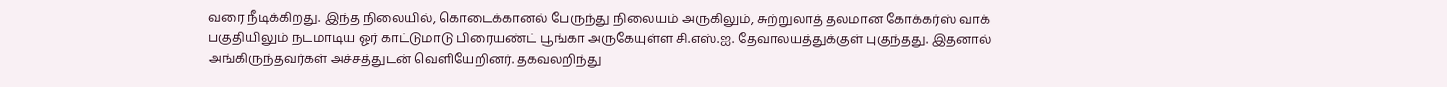வரை நீடிக்கிறது. இந்த நிலையில், கொடைக்கானல் பேருந்து நிலையம் அருகிலும், சுற்றுலாத் தலமான கோக்கர்ஸ் வாக் பகுதியிலும் நடமாடிய ஓர் காட்டுமாடு பிரையண்ட் பூங்கா அருகேயுள்ள சி.எஸ்.ஐ. தேவாலயத்துக்குள் புகுந்தது. இதனால் அங்கிருந்தவர்கள் அச்சத்துடன் வெளியேறினர். தகவலறிந்து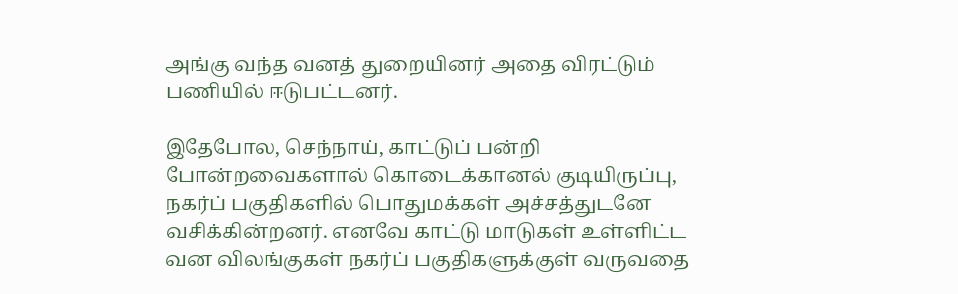அங்கு வந்த வனத் துறையினர் அதை விரட்டும் பணியில் ஈடுபட்டனர்.

இதேபோல, செந்நாய், காட்டுப் பன்றி போன்றவைகளால் கொடைக்கானல் குடியிருப்பு, நகர்ப் பகுதிகளில் பொதுமக்கள் அச்சத்துடனே வசிக்கின்றனர். எனவே காட்டு மாடுகள் உள்ளிட்ட வன விலங்குகள் நகர்ப் பகுதிகளுக்குள் வருவதை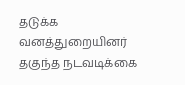தடுக்க வனத்துறையினர் தகுந்த நடவடிக்கை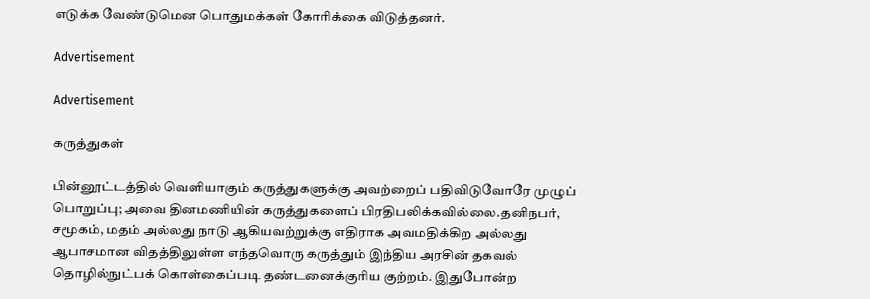எடுக்க வேண்டுமென பொதுமக்கள் கோரிக்கை விடுத்தனர்.

Advertisement

Advertisement

கருத்துகள்

பின்னூட்டத்தில் வெளியாகும் கருத்துகளுக்கு அவற்றைப் பதிவிடுவோரே முழுப் பொறுப்பு; அவை தினமணியின் கருத்துகளைப் பிரதிபலிக்கவில்லை.தனிநபர், சமூகம், மதம் அல்லது நாடு ஆகியவற்றுக்கு எதிராக அவமதிக்கிற அல்லது ஆபாசமான விதத்திலுள்ள எந்தவொரு கருத்தும் இந்திய அரசின் தகவல் தொழில்நுட்பக் கொள்கைப்படி தண்டனைக்குரிய குற்றம். இதுபோன்ற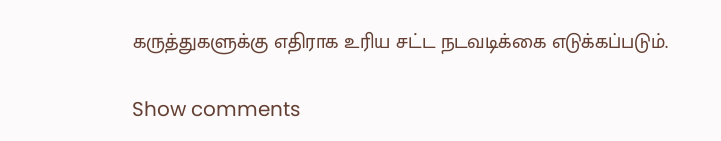கருத்துகளுக்கு எதிராக உரிய சட்ட நடவடிக்கை எடுக்கப்படும்.

Show comments